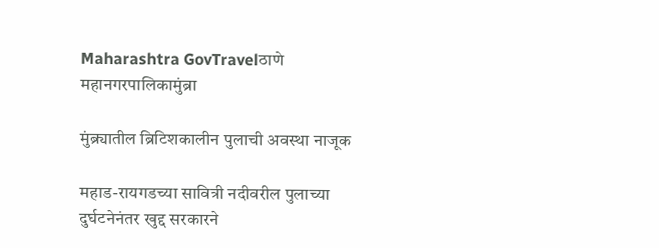Maharashtra GovTravelठाणे महानगरपालिकामुंब्रा

मुंब्र्यातील ब्रिटिशकालीन पुलाची अवस्था नाजूक

महाड-रायगडच्या सावित्री नदीवरील पुलाच्या दुर्घटनेनंतर खुद्द सरकारने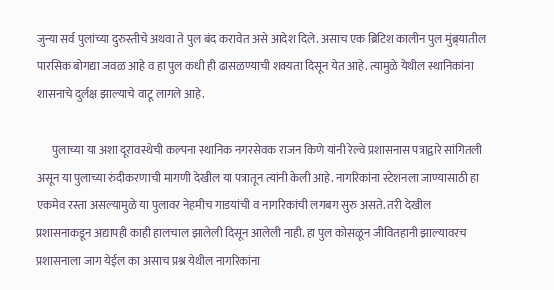जुन्या सर्व पुलांच्या दुरुस्तीचे अथवा ते पुल बंद करावेत असे आदेश दिले. असाच एक ब्रिटिश कालीन पुल मुंब्र्यातील पारसिक बोगद्या जवळ आहे व हा पुल कधी ही ढासळण्याची शक्यता दिसून येत आहे. त्यामुळे येथील स्थानिकांना शासनाचे दुर्लक्ष झाल्याचे वाटू लागले आहे.

       पुलाच्या या अशा दूरावस्थेची कल्पना स्थानिक नगरसेवक राजन किणे यांनी रेल्वे प्रशासनास पत्राद्वारे सांगितली असून या पुलाच्या रुंदीकरणाची मागणी देखील या पत्रातून त्यांनी केली आहे. नागरिकांना स्टेशनला जाण्यासाठी हा एकमेव रस्ता असल्यामुळे या पुलावर नेहमीच गाडयांची व नागरिकांची लगबग सुरु असते. तरी देखील प्रशासनाकडून अद्यापही काही हालचाल झालेली दिसून आलेली नाही. हा पुल कोसळून जीवितहानी झाल्यावरच प्रशासनाला जाग येईल का असाच प्रश्न येथील नागरिकांना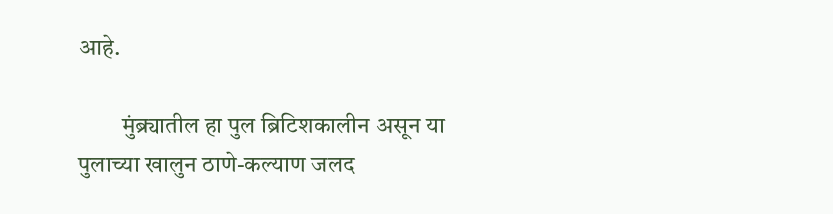आहे.

         मुंब्र्यातील हा पुल ब्रिटिशकालीन असून या पुलाच्या खालुन ठाणे-कल्याण जलद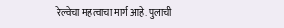रेल्वेचा महत्वाचा मार्ग आहे. पुलाची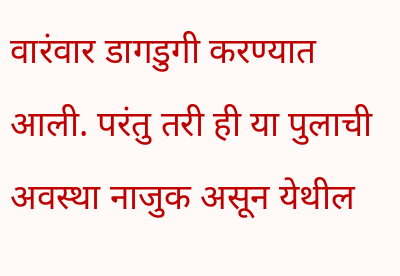वारंवार डागडुगी करण्यात आली. परंतु तरी ही या पुलाची अवस्था नाजुक असून येथील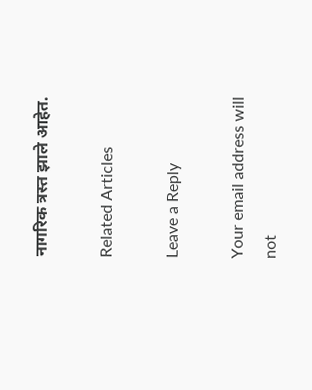नागरिक त्रस्त झाले आहेत.

Related Articles

Leave a Reply

Your email address will not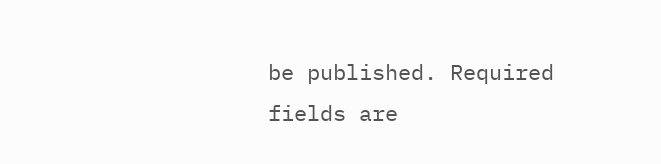be published. Required fields are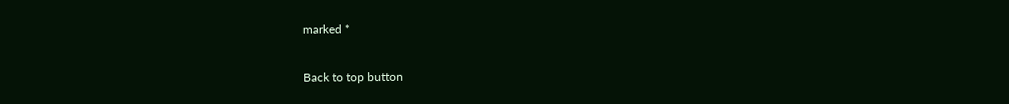marked *

Back to top button